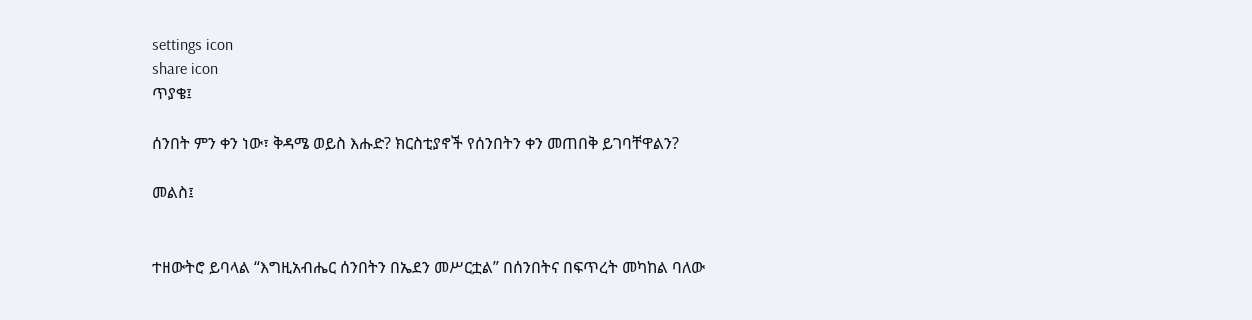settings icon
share icon
ጥያቄ፤

ሰንበት ምን ቀን ነው፣ ቅዳሜ ወይስ እሑድ? ክርስቲያኖች የሰንበትን ቀን መጠበቅ ይገባቸዋልን?

መልስ፤


ተዘውትሮ ይባላል “እግዚአብሔር ሰንበትን በኤደን መሥርቷል” በሰንበትና በፍጥረት መካከል ባለው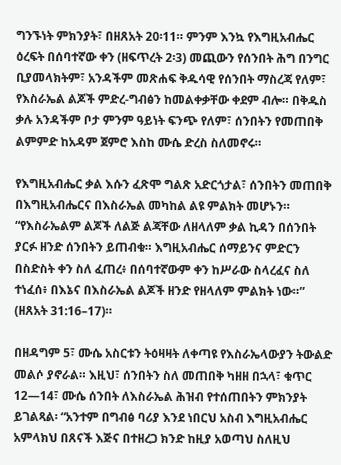ግንኙነት ምክንያት፣ በዘጸአት 20፡11። ምንም እንኳ የእግዚአብሔር ዕረፍት በሰባተኛው ቀን (ዘፍጥረት 2፡3) መጪውን የሰንበት ሕግ በንግር ቢያመላክትም፣ አንዳችም መጽሐፍ ቅዱሳዊ የሰንበት ማስረጃ የለም፣ የእስራኤል ልጆች ምድረ-ግብፅን ከመልቀቃቸው ቀደም ብሎ። በቅዱስ ቃሉ አንዳችም ቦታ ምንም ዓይነት ፍንጭ የለም፣ ሰንበትን የመጠበቅ ልምምድ ከአዳም ጀምሮ እስከ ሙሴ ድረስ ስለመኖሩ።

የእግዚአብሔር ቃል እሱን ፈጽሞ ግልጽ አድርጎታል፣ ሰንበትን መጠበቅ በእግዚአብሔርና በእስራኤል መካከል ልዩ ምልክት መሆኑን። “የእስራኤልም ልጆች ለልጅ ልጃቸው ለዘላለም ቃል ኪዳን በሰንበት ያርፉ ዘንድ ሰንበትን ይጠብቁ። እግዚአብሔር ሰማይንና ምድርን በስድስት ቀን ስለ ፈጠረ፥ በሰባተኛውም ቀን ከሥራው ስላረፈና ስለ ተነፈሰ፥ በእኔና በእስራኤል ልጆች ዘንድ የዘላለም ምልክት ነው።” (ዘጸአት 31:16–17)።

በዘዳግም 5፣ ሙሴ አስርቱን ትዕዛዛት ለቀጣዩ የእስራኤላውያን ትውልድ መልሶ ያኖራል። እዚህ፣ ሰንበትን ስለ መጠበቅ ካዘዘ በኋላ፣ ቁጥር 12—14፣ ሙሴ ሰንበት ለእስራኤል ሕዝብ የተሰጠበትን ምክንያት ይገልጻል፡ “አንተም በግብፅ ባሪያ እንደ ነበርህ አስብ እግዚአብሔር አምላክህ በጸናች እጅና በተዘረጋ ክንድ ከዚያ አወጣህ ስለዚህ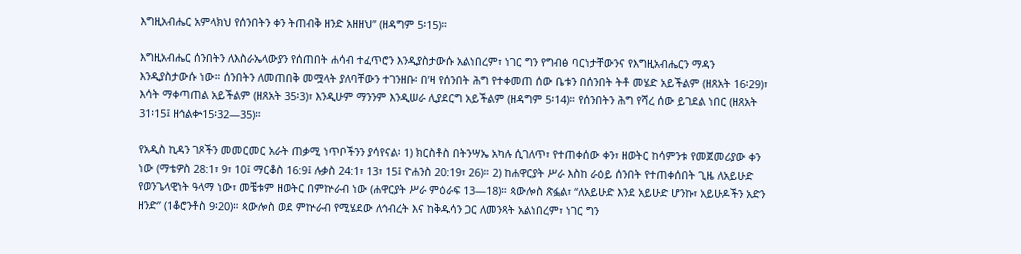እግዚአብሔር አምላክህ የሰንበትን ቀን ትጠብቅ ዘንድ አዘዘህ” (ዘዳግም 5፡15)።

እግዚአብሔር ሰንበትን ለእስራኤላውያን የሰጠበት ሐሳብ ተፈጥሮን እንዲያስታውሱ አልነበረም፣ ነገር ግን የግብፅ ባርነታቸውንና የእግዚአብሔርን ማዳን እንዲያስታውሱ ነው። ሰንበትን ለመጠበቅ መሟላት ያለባቸውን ተገንዘቡ፡ በ’ዛ የሰንበት ሕግ የተቀመጠ ሰው ቤቱን በሰንበት ትቶ መሄድ አይችልም (ዘጸአት 16፡29)፣ እሳት ማቀጣጠል አይችልም (ዘጸአት 35፡3)፣ እንዲሁም ማንንም እንዲሠራ ሊያደርግ አይችልም (ዘዳግም 5፡14)። የሰንበትን ሕግ የሻረ ሰው ይገደል ነበር (ዘጸአት 31፡15፤ ዘኅልቍ15፡32—35)።

የአዲስ ኪዳን ገጾችን መመርመር አራት ጠቃሚ ነጥቦችንን ያሳየናል፡ 1) ክርስቶስ በትንሣኤ አካሉ ሲገለጥ፣ የተጠቀሰው ቀን፣ ዘወትር ከሳምንቱ የመጀመሪያው ቀን ነው (ማቴዎስ 28:1፣ 9፣ 10፤ ማርቆስ 16:9፤ ሉቃስ 24:1፣ 13፣ 15፤ ዮሐንስ 20:19፣ 26)። 2) ከሐዋርያት ሥራ እስከ ራዕይ ሰንበት የተጠቀሰበት ጊዜ ለአይሁድ የወንጌላዊነት ዓላማ ነው፣ መቼቱም ዘወትር በምኵራብ ነው (ሐዋርያት ሥራ ምዕራፍ 13—18)። ጳውሎስ ጽፏል፣ “ለአይሁድ እንደ አይሁድ ሆንኩ፣ አይሁዶችን አድን ዘንድ” (1ቆሮንቶስ 9፡20)። ጳውሎስ ወደ ምኵራብ የሚሄደው ለኅብረት እና ከቅዱሳን ጋር ለመንጻት አልነበረም፣ ነገር ግን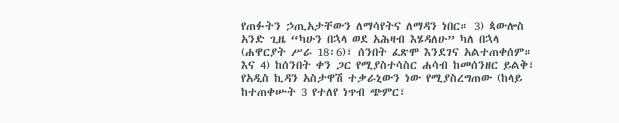የጠፉትን ኃጢአታቸውን ለማሳየትና ለማዳን ነበር። 3) ጳውሎስ አንድ ጊዜ “ካሁን በኋላ ወደ አሕዛብ እሄዳለሁ” ካለ በኋላ (ሐዋርያት ሥራ 18፡6)፣ ሰንበት ፈጽሞ እንደገና አልተጠቀሰም። እና 4) ከሰንበት ቀን ጋር የሚያስተሳስር ሐሳብ ከመሰንዘር ይልቅ፣ የአዲስ ኪዳን አስታዋሽ ተቃራኒውን ነው የሚያስረግጠው (ከላይ ከተጠቀሡት 3 የተለየ ነጥብ ጭምር፣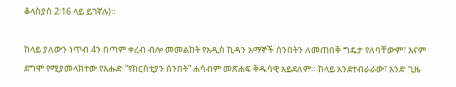ቆላስያስ 2፡16 ላይ ይገኛሉ)።

ከላይ ያለውን ነጥብ 4ን በጣም ቀረብ ብሎ መመልከት የአዲስ ኪዳን አማኞች ሰንበትን ለመጠበቅ ግዴታ የለባቸውም፣ እናም ደግሞ የሚያመላክተው የእሑድ “የክርስቲያን ሰንበት” ሐሳብም መጽሐፍ ቅዱሳዊ አይደለም። ከላይ አንደተብራራው፣ አንድ ጊዜ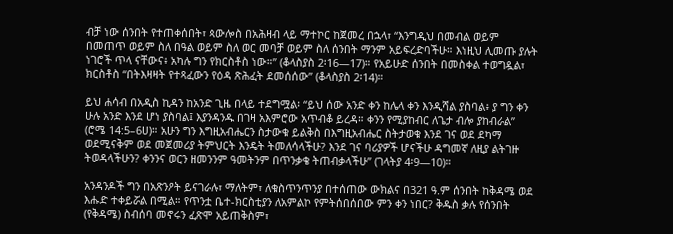ብቻ ነው ሰንበት የተጠቀሰበት፣ ጳውሎስ በአሕዛብ ላይ ማተኮር ከጀመረ በኋላ፣ “እንግዲህ በመብል ወይም በመጠጥ ወይም ስለ በዓል ወይም ስለ ወር መባቻ ወይም ስለ ሰንበት ማንም አይፍረድባችሁ። እነዚህ ሊመጡ ያሉት ነገሮች ጥላ ናቸውና፥ አካሉ ግን የክርስቶስ ነው።” (ቆላስያስ 2፡16—17)። የአይሁድ ሰንበት በመስቀል ተወግዷል፣ ክርስቶስ “በትእዛዛት የተጻፈውን የዕዳ ጽሕፈት ደመሰሰው” (ቆላስያስ 2፡14)።

ይህ ሐሳብ በአዲስ ኪዳን ከአንድ ጊዜ በላይ ተደግሟል፡ “ይህ ሰው አንድ ቀን ከሌላ ቀን እንዲሻል ያስባል፥ ያ ግን ቀን ሁሉ አንድ እንደ ሆነ ያስባል፤ እያንዳንዱ በገዛ አእምሮው አጥብቆ ይረዳ። ቀንን የሚያከብር ለጌታ ብሎ ያከብራል” (ሮሜ 14:5–6ሀ)። አሁን ግን እግዚአብሔርን ስታውቁ ይልቅስ በእግዚአብሔር ስትታወቁ እንደ ገና ወደ ደካማ ወደሚናቅም ወደ መጀመሪያ ትምህርት እንዴት ትመለሳላችሁ? እንደ ገና ባሪያዎች ሆናችሁ ዳግመኛ ለዚያ ልትገዙ ትወዳላችሁን? ቀንንና ወርን ዘመንንም ዓመትንም በጥንቃቄ ትጠብቃላችሁ” (ገላትያ 4፡9—10)።

አንዳንዶች ግን በአጽንዖት ይናገራሉ፣ ማለትም፣ ለቁስጥንጥንያ በተሰጠው ውክልና በ321 ዓ.ም ሰንበት ከቅዳሜ ወደ እሑድ ተቀይሯል በሚል። የጥንቷ ቤተ-ክርስቲያን ለአምልኮ የምትሰበሰበው ምን ቀን ነበር? ቅዱስ ቃሉ የሰንበት (የቅዳሜ) ስብሰባ መኖሩን ፈጽሞ አይጠቅስም፣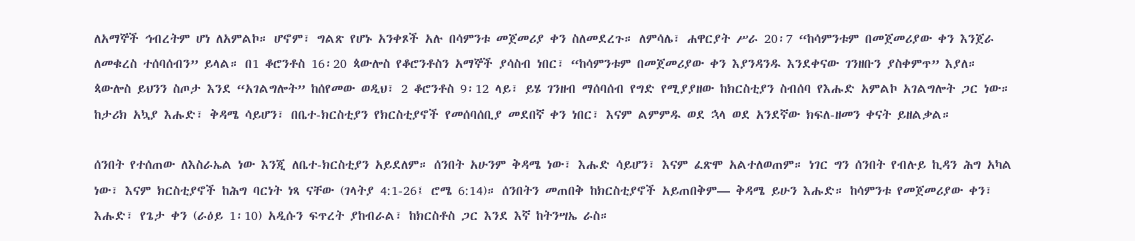ለአማኞች ኅብረትም ሆነ ለአምልኮ። ሆኖም፣ ግልጽ የሆኑ አንቀጾች አሉ በሳምንቱ መጀመሪያ ቀን ስለመደረጉ። ለምሳሌ፣ ሐዋርያት ሥራ 20፡7 “ከሳምንቱም በመጀመሪያው ቀን እንጀራ ለመቁረስ ተሰባሰብን” ይላል። በ1 ቆሮንቶስ 16፡20 ጳውሎስ የቆሮንቶስን አማኞች ያሳስብ ነበር፣ “ከሳምንቱም በመጀመሪያው ቀን እያንዳንዱ እንደቀናው ገንዘቡን ያስቀምጥ” እያለ። ጳውሎስ ይህንን ስጦታ እንደ “አገልግሎት” ከሰየመው ወዲህ፣ 2 ቆሮንቶስ 9፡12 ላይ፣ ይሄ ገንዘብ ማሰባሰብ የግድ የሚያያዘው ከክርስቲያን ስብሰባ የእሑድ አምልኮ አገልግሎት ጋር ነው። ከታሪክ አኳያ እሑድ፣ ቅዳሜ ሳይሆን፣ በቤተ-ክርስቲያን የክርስቲያኖች የመሰባሰቢያ መደበኛ ቀን ነበር፣ እናም ልምምዱ ወደ ኋላ ወደ አንደኛው ክፍለ-ዘመን ቀናት ይዘልቃል።

ሰንበት የተሰጠው ለእስራኤል ነው እንጂ ለቤተ-ክርስቲያን አይደለም። ሰንበት አሁንም ቅዳሜ ነው፣ እሑድ ሳይሆን፣ እናም ፈጽሞ አልተለወጠም። ነገር ግን ሰንበት የብሉይ ኪዳን ሕግ አካል ነው፣ እናም ክርስቲያኖች ከሕግ ባርነት ነጻ ናቸው (ገላትያ 4:1-26፤ ሮሜ 6:14)። ሰንበትን መጠበቅ ከክርስቲያኖች አይጠበቅም— ቅዳሜ ይሁን እሑድ። ከሳምንቱ የመጀመሪያው ቀን፣ እሑድ፣ የጌታ ቀን (ራዕይ 1፡10) አዲሱን ፍጥረት ያከብራል፣ ከክርስቶስ ጋር እንደ እኛ ከትንሣኤ ራስ።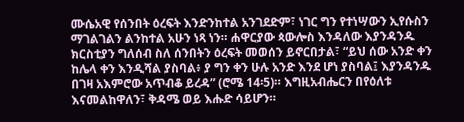ሙሴአዊ የሰንበት ዕረፍት እንድንከተል አንገደድም፣ ነገር ግን የተነሣውን ኢየሱስን ማገልገልን ልንከተል አሁን ነጻ ነን። ሐዋርያው ጳውሎስ እንዳለው እያንዳንዱ ክርስቲያን ግለሰብ ስለ ሰንበትን ዕረፍት መወሰን ይኖርበታል፣ “ይህ ሰው አንድ ቀን ከሌላ ቀን እንዲሻል ያስባል፥ ያ ግን ቀን ሁሉ አንድ እንደ ሆነ ያስባል፤ እያንዳንዱ በገዛ አእምሮው አጥብቆ ይረዳ” (ሮሜ 14፡5)። እግዚአብሔርን በየዕለቱ እናመልከዋለን፣ ቅዳሜ ወይ እሑድ ሳይሆን።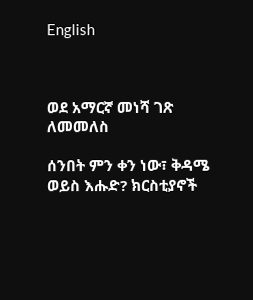English



ወደ አማርኛ መነሻ ገጽ ለመመለስ

ሰንበት ምን ቀን ነው፣ ቅዳሜ ወይስ እሑድ? ክርስቲያኖች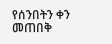የሰንበትን ቀን መጠበቅ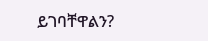ይገባቸዋልን?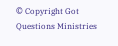© Copyright Got Questions Ministries